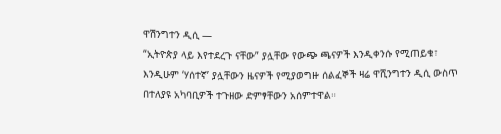ዋሽንግተን ዲሲ —
“ኢትዮጵያ ላይ እየተደረጉ ናቸው” ያሏቸው የውጭ ጫናዎች እንዲቀንሱ የሚጠይቁ፣ እንዲሁም ‘ሃሰተኛ’ ያሏቸውን ዜናዎች የሚያወግዙ ሰልፈኞች ዛሬ ዋሺንግተን ዲሲ ውስጥ በተለያዩ አካባቢዎች ተጉዘው ድምፃቸውን አሰምተዋል።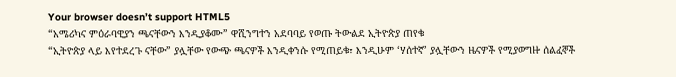Your browser doesn’t support HTML5
“አሜሪካና ምዕራባዊያን ጫናቸውን እንዲያቆሙ” ዋሺንግተን አደባባይ የወጡ ትውልደ ኢትዮጵያ ጠየቁ
“ኢትዮጵያ ላይ እየተደረጉ ናቸው” ያሏቸው የውጭ ጫናዎች እንዲቀንሱ የሚጠይቁ፣ እንዲሁም ‘ሃሰተኛ’ ያሏቸውን ዜናዎች የሚያወግዙ ሰልፈኞች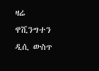ዛሬ ዋሺንግተን ዲሲ ውስጥ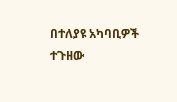በተለያዩ አካባቢዎች ተጉዘው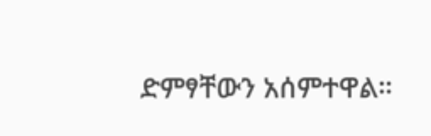ድምፃቸውን አሰምተዋል።